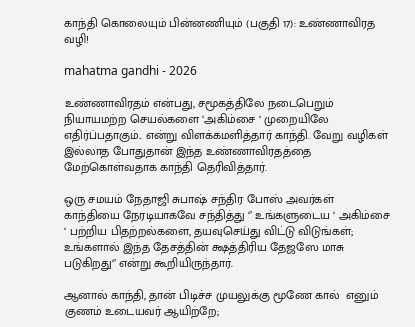காந்தி கொலையும் பின்னணியும் (பகுதி 17): உண்ணாவிரத வழி!

mahatma gandhi - 2026

உண்ணாவிரதம் என்பது, சமூகத்திலே நடைபெறும் நியாயமற்ற செயல்களை ‘அகிம்சை ‘ முறையிலே எதிர்ப்பதாகும்.. என்று விளக்கமளித்தார் காந்தி. வேறு வழிகள் இல்லாத போதுதான் இந்த உண்ணாவிரதத்தை மேற்கொள்வதாக காந்தி தெரிவித்தார்.

ஒரு சமயம் நேதாஜி சுபாஷ் சந்திர போஸ் அவர்கள் காந்தியை நேரடியாகவே சந்தித்து ‘’ உங்களுடைய ‘ அகிம்சை ‘ பற்றிய பிதற்றல்களை, தயவுசெய்து விட்டு விடுங்கள்; உங்களால் இந்த தேசத்தின் க்ஷத்திரிய தேஜஸே மாசு படுகிறது‘’ என்று கூறியிருந்தார்.

ஆனால் காந்தி, தான் பிடிச்ச முயலுக்கு மூணே கால்  எனும் குணம் உடையவர் ஆயிற்றே;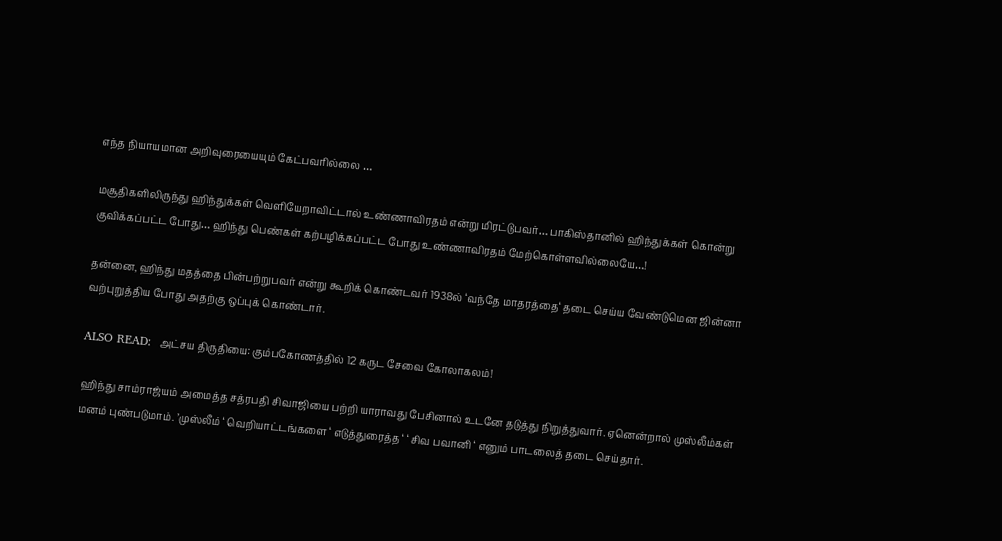எந்த நியாயமான அறிவுரையையும் கேட்பவரில்லை …

மசூதிகளிலிருந்து ஹிந்துக்கள் வெளியேறாவிட்டால் உண்ணாவிரதம் என்று மிரட்டுபவர்… பாகிஸ்தானில் ஹிந்துக்கள் கொன்று குவிக்கப்பட்ட போது… ஹிந்து பெண்கள் கற்பழிக்கப்பட்ட போது உண்ணாவிரதம் மேற்கொள்ளவில்லையே…!

தன்னை, ஹிந்து மதத்தை பின்பற்றுபவர் என்று கூறிக் கொண்டவர் 1938ல் ‘வந்தே மாதரத்தை‘ தடை செய்ய வேண்டுமென ஜின்னா வற்புறுத்திய போது அதற்கு ஒப்புக் கொண்டார்.

ALSO READ:  அட்சய திருதியை: கும்பகோணத்தில் 12 கருட சேவை கோலாகலம்!

ஹிந்து சாம்ராஜ்யம் அமைத்த சத்ரபதி சிவாஜியை பற்றி யாராவது பேசினால் உடனே தடுத்து நிறுத்துவார். ஏனென்றால் முஸ்லீம்கள் மனம் புண்படுமாம். ’முஸ்லீம் ‘ வெறியாட்டங்களை ‘ எடுத்துரைத்த ‘ ‘ சிவ பவானி ‘ எனும் பாடலைத் தடை செய்தார்.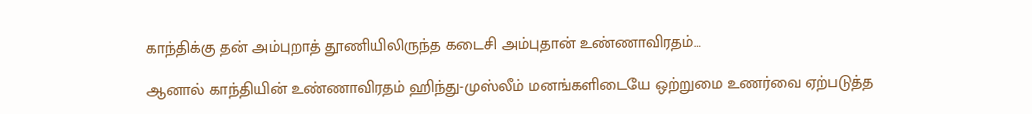காந்திக்கு தன் அம்புறாத் தூணியிலிருந்த கடைசி அம்புதான் உண்ணாவிரதம்…

ஆனால் காந்தியின் உண்ணாவிரதம் ஹிந்து-முஸ்லீம் மனங்களிடையே ஒற்றுமை உணர்வை ஏற்படுத்த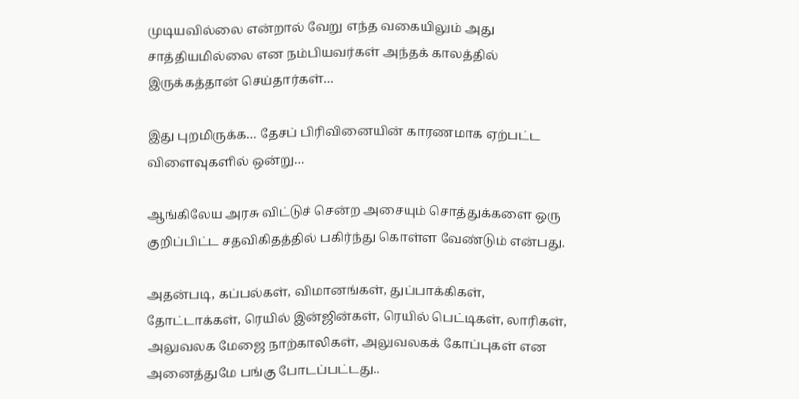முடியவில்லை என்றால் வேறு எந்த வகையிலும் அது சாத்தியமில்லை என நம்பியவர்கள் அந்தக் காலத்தில் இருக்கத்தான் செய்தார்கள்…

இது புறமிருக்க… தேசப் பிரிவினையின் காரணமாக ஏற்பட்ட விளைவுகளில் ஒன்று…

ஆங்கிலேய அரசு விட்டுச் சென்ற அசையும் சொத்துக்களை ஒரு குறிப்பிட்ட சதவிகிதத்தில் பகிர்ந்து கொள்ள வேண்டும் என்பது.

அதன்படி, கப்பல்கள், விமானங்கள், துப்பாக்கிகள், தோட்டாக்கள், ரெயில் இன்ஜின்கள், ரெயில் பெட்டிகள், லாரிகள், அலுவலக மேஜை நாற்காலிகள், அலுவலகக் கோப்புகள் என அனைத்துமே பங்கு போடப்பட்டது..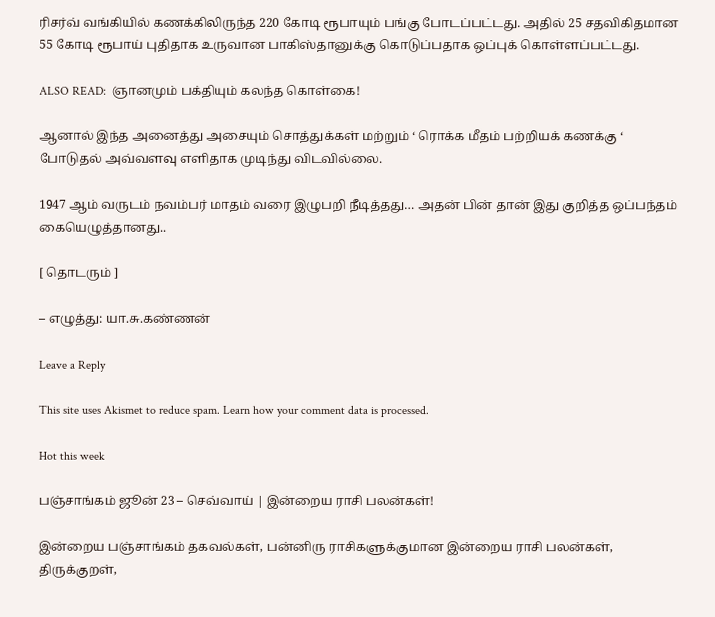ரிசர்வ் வங்கியில் கணக்கிலிருந்த 220 கோடி ரூபாயும் பங்கு போடப்பட்டது. அதில் 25 சதவிகிதமான 55 கோடி ரூபாய் புதிதாக உருவான பாகிஸ்தானுக்கு கொடுப்பதாக ஒப்புக் கொள்ளப்பட்டது.

ALSO READ:  ஞானமும் பக்தியும் கலந்த கொள்கை!

ஆனால் இந்த அனைத்து அசையும் சொத்துக்கள் மற்றும் ‘ ரொக்க மீதம் பற்றியக் கணக்கு ‘ போடுதல் அவ்வளவு எளிதாக முடிந்து விடவில்லை.

1947 ஆம் வருடம் நவம்பர் மாதம் வரை இழுபறி நீடித்தது… அதன் பின் தான் இது குறித்த ஒப்பந்தம் கையெழுத்தானது..

[ தொடரும் ]

– எழுத்து: யா.சு.கண்ணன்

Leave a Reply

This site uses Akismet to reduce spam. Learn how your comment data is processed.

Hot this week

பஞ்சாங்கம் ஜூன் 23 – செவ்வாய் | இன்றைய ராசி பலன்கள்!

இன்றைய பஞ்சாங்கம் தகவல்கள், பன்னிரு ராசிகளுக்குமான இன்றைய ராசி பலன்கள், திருக்குறள்,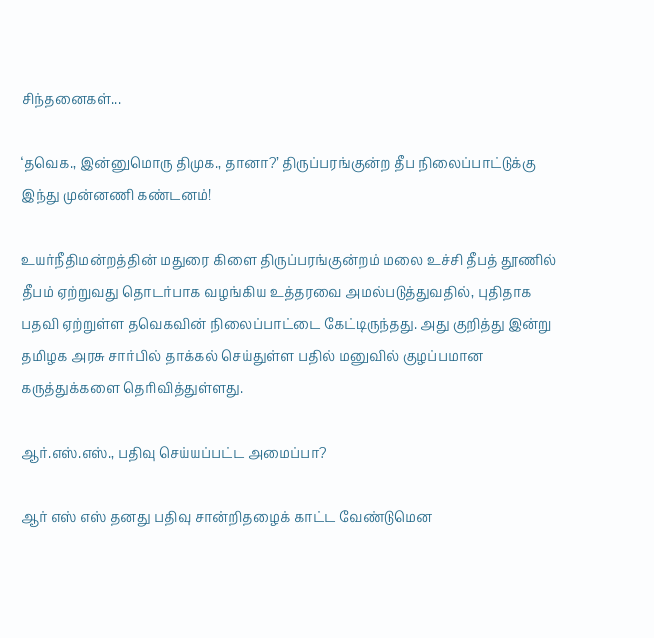சிந்தனைகள்...

‘தவெக., இன்னுமொரு திமுக., தானா?’ திருப்பரங்குன்ற தீப நிலைப்பாட்டுக்கு இந்து முன்னணி கண்டனம்!

உயர்நீதிமன்றத்தின் மதுரை கிளை திருப்பரங்குன்றம் மலை உச்சி தீபத் தூணில் தீபம் ஏற்றுவது தொடர்பாக வழங்கிய உத்தரவை அமல்படுத்துவதில், புதிதாக பதவி ஏற்றுள்ள தவெகவின் நிலைப்பாட்டை கேட்டிருந்தது. அது குறித்து இன்று தமிழக அரசு சார்பில் தாக்கல் செய்துள்ள பதில் மனுவில் குழப்பமான கருத்துக்களை தெரிவித்துள்ளது.

ஆர்.எஸ்.எஸ்., பதிவு செய்யப்பட்ட அமைப்பா?

ஆர் எஸ் எஸ் தனது பதிவு சான்றிதழைக் காட்ட வேண்டுமென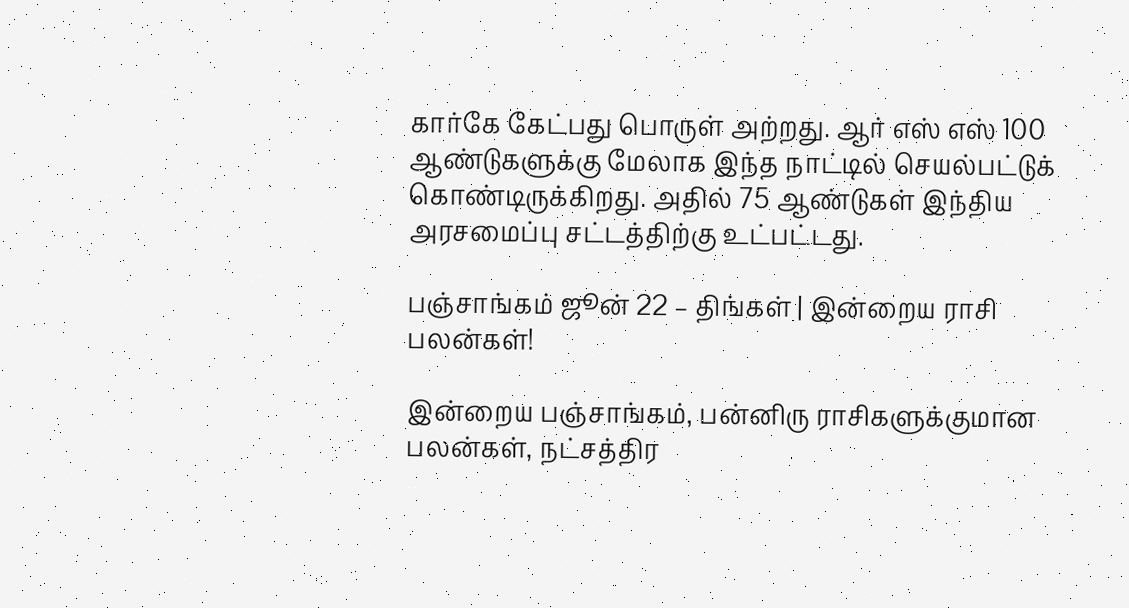கார்கே கேட்பது பொருள் அற்றது. ஆர் எஸ் எஸ் 100 ஆண்டுகளுக்கு மேலாக இந்த நாட்டில் செயல்பட்டுக் கொண்டிருக்கிறது. அதில் 75 ஆண்டுகள் இந்திய அரசமைப்பு சட்டத்திற்கு உட்பட்டது.

பஞ்சாங்கம் ஜூன் 22 – திங்கள் | இன்றைய ராசி பலன்கள்!

இன்றைய பஞ்சாங்கம், பன்னிரு ராசிகளுக்குமான பலன்கள், நட்சத்திர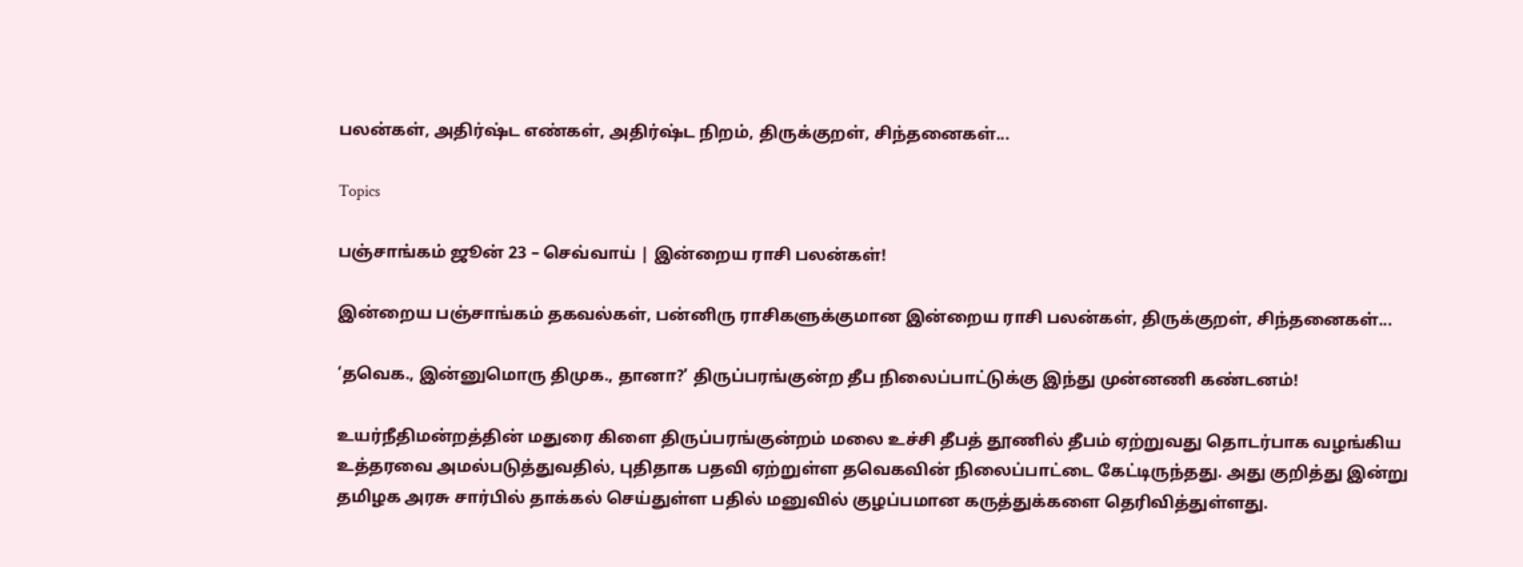பலன்கள், அதிர்ஷ்ட எண்கள், அதிர்ஷ்ட நிறம், திருக்குறள், சிந்தனைகள்...

Topics

பஞ்சாங்கம் ஜூன் 23 – செவ்வாய் | இன்றைய ராசி பலன்கள்!

இன்றைய பஞ்சாங்கம் தகவல்கள், பன்னிரு ராசிகளுக்குமான இன்றைய ராசி பலன்கள், திருக்குறள், சிந்தனைகள்...

‘தவெக., இன்னுமொரு திமுக., தானா?’ திருப்பரங்குன்ற தீப நிலைப்பாட்டுக்கு இந்து முன்னணி கண்டனம்!

உயர்நீதிமன்றத்தின் மதுரை கிளை திருப்பரங்குன்றம் மலை உச்சி தீபத் தூணில் தீபம் ஏற்றுவது தொடர்பாக வழங்கிய உத்தரவை அமல்படுத்துவதில், புதிதாக பதவி ஏற்றுள்ள தவெகவின் நிலைப்பாட்டை கேட்டிருந்தது. அது குறித்து இன்று தமிழக அரசு சார்பில் தாக்கல் செய்துள்ள பதில் மனுவில் குழப்பமான கருத்துக்களை தெரிவித்துள்ளது.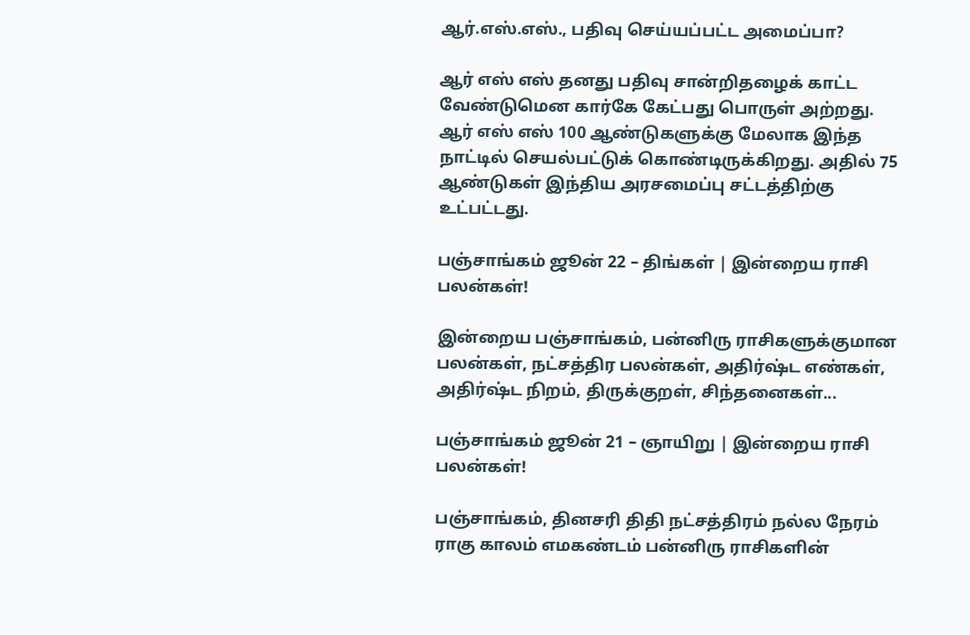ஆர்.எஸ்.எஸ்., பதிவு செய்யப்பட்ட அமைப்பா?

ஆர் எஸ் எஸ் தனது பதிவு சான்றிதழைக் காட்ட வேண்டுமென கார்கே கேட்பது பொருள் அற்றது. ஆர் எஸ் எஸ் 100 ஆண்டுகளுக்கு மேலாக இந்த நாட்டில் செயல்பட்டுக் கொண்டிருக்கிறது. அதில் 75 ஆண்டுகள் இந்திய அரசமைப்பு சட்டத்திற்கு உட்பட்டது.

பஞ்சாங்கம் ஜூன் 22 – திங்கள் | இன்றைய ராசி பலன்கள்!

இன்றைய பஞ்சாங்கம், பன்னிரு ராசிகளுக்குமான பலன்கள், நட்சத்திர பலன்கள், அதிர்ஷ்ட எண்கள், அதிர்ஷ்ட நிறம், திருக்குறள், சிந்தனைகள்...

பஞ்சாங்கம் ஜூன் 21 – ஞாயிறு | இன்றைய ராசி பலன்கள்!

பஞ்சாங்கம், தினசரி திதி நட்சத்திரம் நல்ல நேரம் ராகு காலம் எமகண்டம் பன்னிரு ராசிகளின்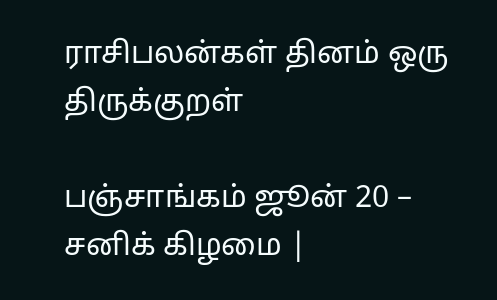ராசிபலன்கள் தினம் ஒரு திருக்குறள்

பஞ்சாங்கம் ஜூன் 20 – சனிக் கிழமை |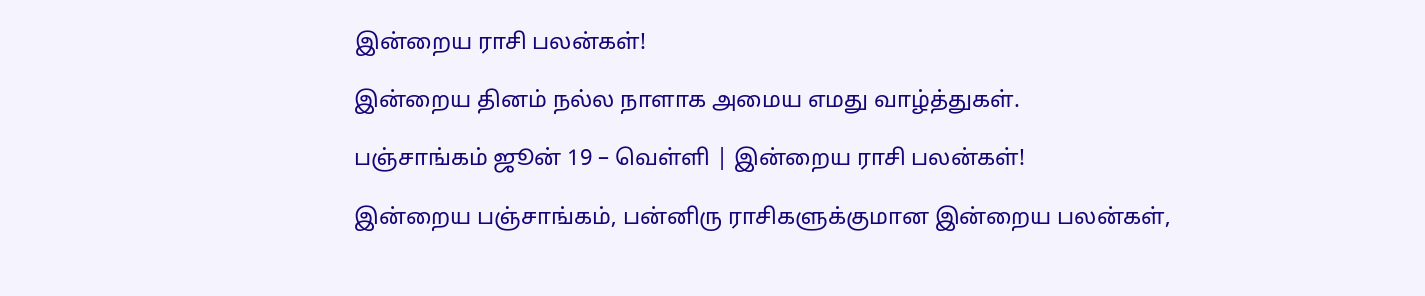இன்றைய ராசி பலன்கள்!

இன்றைய தினம் நல்ல நாளாக அமைய எமது வாழ்த்துகள்.

பஞ்சாங்கம் ஜூன் 19 – வெள்ளி | இன்றைய ராசி பலன்கள்!

இன்றைய பஞ்சாங்கம், பன்னிரு ராசிகளுக்குமான இன்றைய பலன்கள்,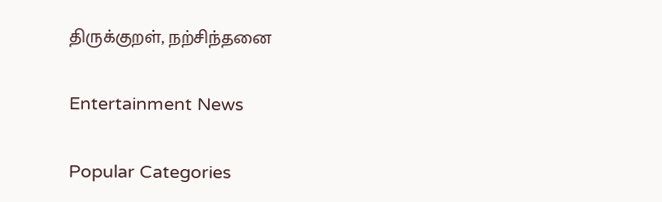திருக்குறள், நற்சிந்தனை

Entertainment News

Popular Categories